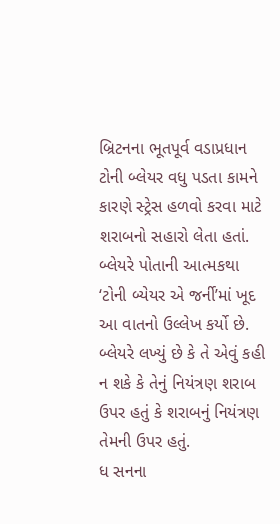બ્રિટનના ભૂતપૂર્વ વડાપ્રધાન ટોની બ્લેયર વધુ પડતા કામને કારણે સ્ટ્રેસ હળવો કરવા માટે શરાબનો સહારો લેતા હતાં. બ્લેયરે પોતાની આત્મકથા ‘ટોની બ્યેયર એ જર્ની’માં ખૂદ આ વાતનો ઉલ્લેખ કર્યો છે. બ્લેયરે લખ્યું છે કે તે એવું કહી ન શકે કે તેનું નિયંત્રણ શરાબ ઉપર હતું કે શરાબનું નિયંત્રણ તેમની ઉપર હતું.
ધ સનના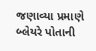જણાવ્યા પ્રમાણે બ્લેયરે પોતાની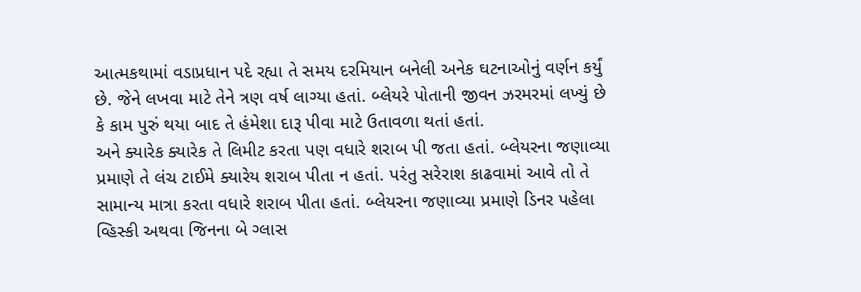આત્મકથામાં વડાપ્રધાન પદે રહ્યા તે સમય દરમિયાન બનેલી અનેક ઘટનાઓનું વર્ણન કર્યું છે. જેને લખવા માટે તેને ત્રણ વર્ષ લાગ્યા હતાં. બ્લેયરે પોતાની જીવન ઝરમરમાં લખ્યું છે કે કામ પુરું થયા બાદ તે હંમેશા દારૂ પીવા માટે ઉતાવળા થતાં હતાં.
અને ક્યારેક ક્યારેક તે લિમીટ કરતા પણ વધારે શરાબ પી જતા હતાં. બ્લેયરના જણાવ્યા પ્રમાણે તે લંચ ટાઈમે ક્યારેય શરાબ પીતા ન હતાં. પરંતુ સરેરાશ કાઢવામાં આવે તો તે સામાન્ય માત્રા કરતા વધારે શરાબ પીતા હતાં. બ્લેયરના જણાવ્યા પ્રમાણે ડિનર પહેલા વ્હિસ્કી અથવા જિનના બે ગ્લાસ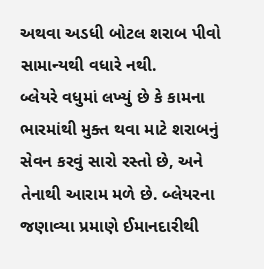અથવા અડધી બોટલ શરાબ પીવો સામાન્યથી વધારે નથી.
બ્લેયરે વધુમાં લખ્યું છે કે કામના ભારમાંથી મુક્ત થવા માટે શરાબનું સેવન કરવું સારો રસ્તો છે, અને તેનાથી આરામ મળે છે. બ્લેયરના જણાવ્યા પ્રમાણે ઈમાનદારીથી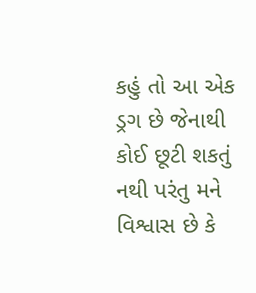કહું તો આ એક ડ્રગ છે જેનાથી કોઈ છૂટી શકતું નથી પરંતુ મને વિશ્વાસ છે કે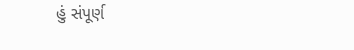હું સંપૂર્ણ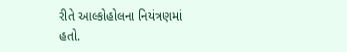રીતે આલ્કોહોલના નિયંત્રણમાં હતો.